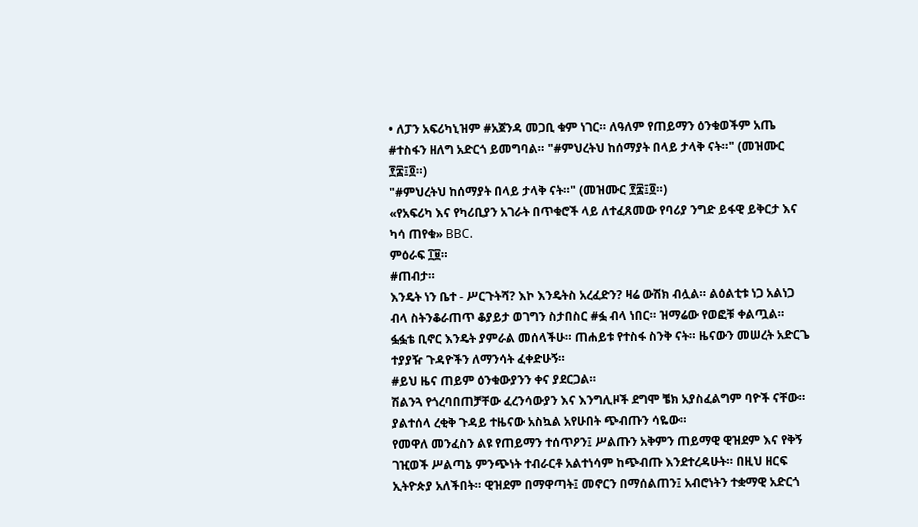• ለፓን አፍሪካኒዝም #አጀንዳ መጋቢ ቁም ነገር። ለዓለም የጠይማን ዕንቁወችም አጤ #ተስፋን ዘለግ አድርጎ ይመግባል። "#ምህረትህ ከሰማያት በላይ ታላቅ ናት።" (መዝሙር ፻፰፤፬።)
"#ምህረትህ ከሰማያት በላይ ታላቅ ናት።" (መዝሙር ፻፰፤፬።)
«የአፍሪካ እና የካሪቢያን አገራት በጥቁሮች ላይ ለተፈጸመው የባሪያ ንግድ ይፋዊ ይቅርታ እና ካሳ ጠየቁ» BBC.
ምዕራፍ ፲፱።
#ጠብታ።
እንዴት ነን ቤተ - ሥርጉትሻ? እኮ እንዴትስ አረፈድን? ዛሬ ውሽክ ብሏል። ልዕልቲቱ ነጋ አልነጋ ብላ ስትንቆራጠጥ ቆያይታ ወገግን ስታበስር #ፏ ብላ ነበር። ዝማሬው የወፎቹ ቀልጧል። ፏፏቴ ቢኖር እንዴት ያምራል መሰላችሁ። ጠሐይቱ የተስፋ ስንቅ ናት። ዜናውን መሠረት አድርጌ ተያያዥ ጉዳዮችን ለማንሳት ፈቀድሁኝ።
#ይህ ዜና ጠይም ዕንቁውያንን ቀና ያደርጋል።
ሽልንጓ የጎረባበጠቻቸው ፈረንሳውያን እና እንግሊዞች ደግሞ ቼክ አያስፈልግም ባዮች ናቸው። ያልተሰላ ረቂቅ ጉዳይ ተዜናው አስኳል አየሁበት ጭብጡን ሳዬው።
የመዋለ መንፈስን ልዩ የጠይማን ተሰጥዖን፤ ሥልጡን አቅምን ጠይማዊ ዊዝደም እና የቅኝ ገዢወች ሥልጣኔ ምንጭነት ተብራርቶ አልተነሳም ከጭብጡ እንደተረዳሁት። በዚህ ዘርፍ ኢትዮጵያ አለችበት። ዊዝደም በማዋጣት፤ መኖርን በማሰልጠን፤ አብሮነትን ተቋማዊ አድርጎ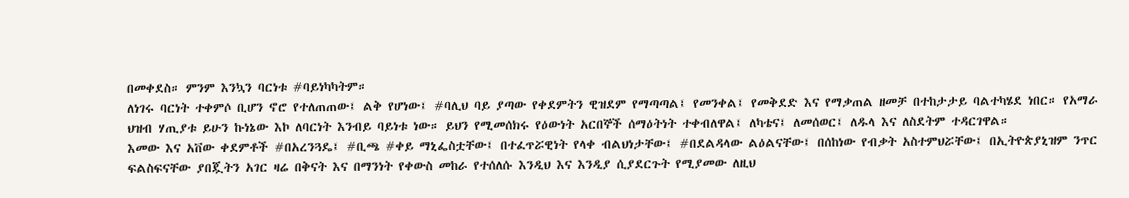በመቀደስ። ምንም እንኳን ባርነቱ #ባይነካካትም።
ለነገሩ ባርነት ተቀምሶ ቢሆን ኖሮ የተለጠጠው፤ ልቅ የሆነው፤ #ባሊህ ባይ ያጣው የቀደምትን ዊዝደም የማጣጣል፤ የመንቀል፤ የመቅደድ እና የማቃጠል ዘመቻ በተከታታይ ባልተካሄደ ነበር። የአማራ ህዝብ ሃጢያቱ ይሁን ኩነኔው እኮ ለባርነት እንብይ ባይነቱ ነው። ይህን የሚመሰክሩ የዕውነት አርበኞች ሰማዕትነት ተቀብለዋል፤ ለካቴና፤ ለመሰወር፤ ለዱላ እና ለስደትም ተዳርገዋል።
እመው እና አቨው ቀደምቶች #በአረንጓዴ፤ #ቢጫ #ቀይ ማኒፌስቷቸው፤ በተፈጥሯዊነት የላቀ ብልህነታቸው፤ #በደልዳላው ልዕልናቸው፤ በሰከነው የብቃት አስተምህሯቸው፤ በኢትዮጵያኒዝም ንጥር ፍልስፍናቸው ያበጇትን አገር ዛሬ በቅናት እና በማንነት የቀውስ መከራ የተሰለሱ እንዲህ እና እንዲያ ሲያደርጉት የሚያመው ለዚህ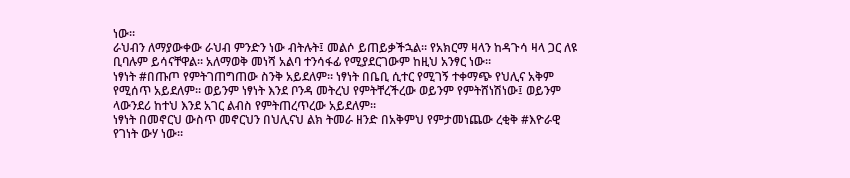ነው።
ራህብን ለማያውቀው ራህብ ምንድን ነው ብትሉት፤ መልሶ ይጠይቃችኋል። የአክርማ ዛላን ከዳጉሳ ዛላ ጋር ለዩ ቢባሉም ይሳናቸዋል። አለማወቅ መነሻ አልባ ተንሳፋፊ የሚያደርገውም ከዚህ አንፃር ነው።
ነፃነት #በጡጦ የምትገጠግጠው ስንቅ አይደለም። ነፃነት በቤቢ ሲተር የሚገኝ ተቀማጭ የህሊና አቅም የሚሰጥ አይደለም። ወይንም ነፃነት እንደ ቦንዳ መትረህ የምትቸረችረው ወይንም የምትሸነሽነው፤ ወይንም ላውንደሪ ከተህ እንደ አገር ልብስ የምትጠረጥረው አይደለም።
ነፃነት በመኖርህ ውስጥ መኖርህን በህሊናህ ልክ ትመራ ዘንድ በአቅምህ የምታመነጨው ረቂቅ #እዮራዊ የገነት ውሃ ነው።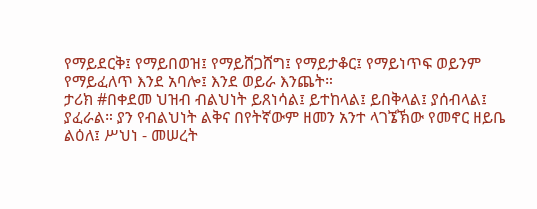የማይደርቅ፤ የማይበወዝ፤ የማይሸጋሸግ፤ የማይታቆር፤ የማይነጥፍ ወይንም የማይፈለጥ እንደ አባሎ፤ እንደ ወይራ እንጨት።
ታሪክ #በቀደመ ህዝብ ብልህነት ይጸነሳል፤ ይተከላል፤ ይበቅላል፤ ያሰብላል፤ ያፈራል። ያን የብልህነት ልቅና በየትኛውም ዘመን አንተ ላገኜኽው የመኖር ዘይቤ ልዕለ፤ ሥህነ - መሠረት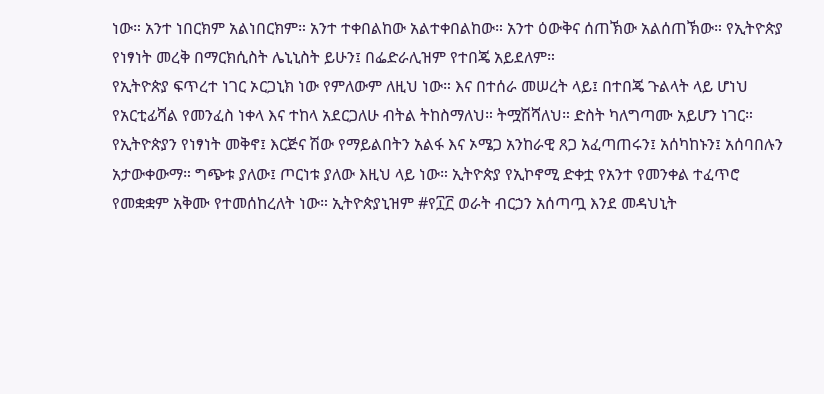ነው። አንተ ነበርክም አልነበርክም። አንተ ተቀበልከው አልተቀበልከው። አንተ ዕውቅና ሰጠኽው አልሰጠኽው። የኢትዮጵያ የነፃነት መረቅ በማርክሲስት ሌኒኒስት ይሁን፤ በፌድራሊዝም የተበጄ አይደለም።
የኢትዮጵያ ፍጥረተ ነገር ኦርጋኒክ ነው የምለውም ለዚህ ነው። እና በተሰራ መሠረት ላይ፤ በተበጄ ጉልላት ላይ ሆነህ የአርቲፊሻል የመንፈስ ነቀላ እና ተከላ አደርጋለሁ ብትል ትከስማለህ። ትሟሽሻለህ። ድስት ካለግጣሙ አይሆን ነገር።
የኢትዮጵያን የነፃነት መቅኖ፤ እርጅና ሽው የማይልበትን አልፋ እና ኦሜጋ አንከራዊ ጸጋ አፈጣጠሩን፤ አሰካከኑን፤ አሰባበሉን አታውቀውማ። ግጭቱ ያለው፤ ጦርነቱ ያለው እዚህ ላይ ነው። ኢትዮጵያ የኢኮኖሚ ድቀቷ የአንተ የመንቀል ተፈጥሮ የመቋቋም አቅሙ የተመሰከረለት ነው። ኢትዮጵያኒዝም #የ፲፫ ወራት ብርኃን አሰጣጧ እንደ መዳህኒት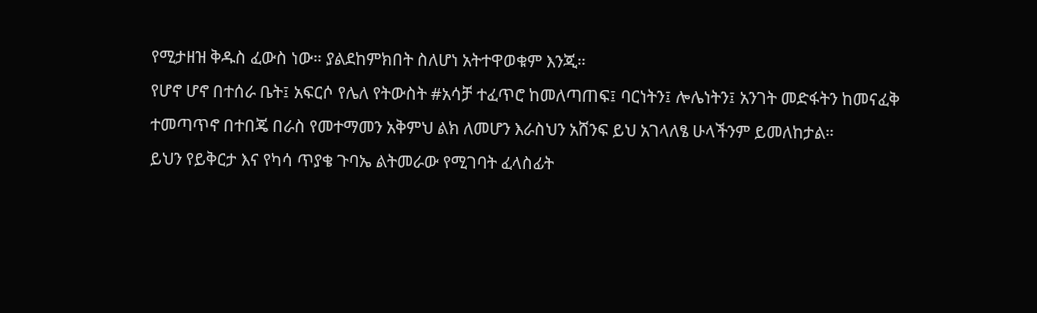የሚታዘዝ ቅዱስ ፈውስ ነው። ያልደከምክበት ስለሆነ አትተዋወቁም እንጂ።
የሆኖ ሆኖ በተሰራ ቤት፤ አፍርሶ የሌለ የትውስት #አሳቻ ተፈጥሮ ከመለጣጠፍ፤ ባርነትን፤ ሎሌነትን፤ አንገት መድፋትን ከመናፈቅ ተመጣጥኖ በተበጄ በራስ የመተማመን አቅምህ ልክ ለመሆን እራስህን አሸንፍ ይህ አገላለፄ ሁላችንም ይመለከታል።
ይህን የይቅርታ እና የካሳ ጥያቄ ጉባኤ ልትመራው የሚገባት ፈላስፊት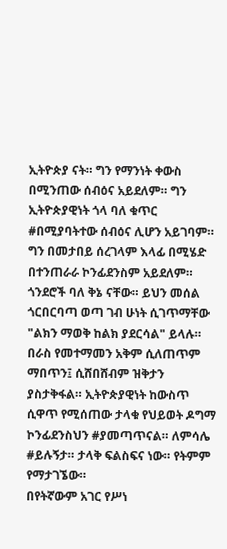ኢትዮጵያ ናት። ግን የማንነት ቀውስ በሚንጠው ሰብዕና አይደለም። ግን ኢትዮጵያዊነት ጎላ ባለ ቁጥር #በሚያባትተው ሰብዕና ሊሆን አይገባም። ግን በመታበይ ሰረገላም እላፊ በሚሄድ በተንጠራራ ኮንፊደንስም አይደለም።
ጎንደሮች ባለ ቅኔ ናቸው። ይህን መሰል ጎርበርባጣ ወጣ ገብ ሁነት ሲገጥማቸው "ልክን ማወቅ ከልክ ያደርሳል" ይላሉ። በራስ የመተማመን አቅም ሲለጠጥም ማበጥን፤ ሲሸበሸብም ዝቅታን ያስታቅፋል። ኢትዮጵያዊነት ከውስጥ ሲዋጥ የሚሰጠው ታላቁ የህይወት ዶግማ ኮንፊደንስህን #ያመጣጥናል። ለምሳሌ #ይሉኝታ። ታላቅ ፍልስፍና ነው። የትምም የማታገኜው።
በየትኛውም አገር የሥነ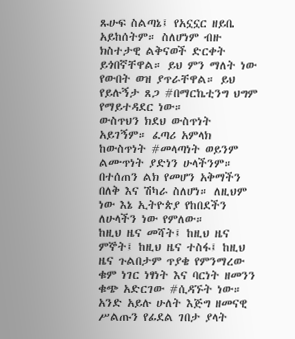ጹሁፍ ስልጣኔ፤ የአኗኗር ዘይቤ አይከሰትም። ስለሆነም ብዙ ክስተታዊ ልቅናወች ድርቀት ይጎበኛቸዋል። ይህ ምን ማለት ነው የውበት ወዝ ያጥራቸዋል። ይህ የይሉኝታ ጸጋ #በማርኬቲንግ ህግም የማይተዳደር ነው።
ውስጥህን ክደህ ውስጥነት አይገኝም። ፈጣሪ አምላክ ከውስጥነት #መላጣነት ወይንም ልሙጥነት ያድነን ሁላችንም። በተሰጠን ልክ የመሆን አቅማችን በለቅ እና ሽካራ ስለሆነ። ለዚህም ነው እኔ ኢትዮጵያ የከበደችን ለሁላችን ነው የምለው።
ከዚህ ዜና መሻት፤ ከዚህ ዜና ምኞት፤ ከዚህ ዜና ተስፋ፤ ከዚህ ዜና ጉልበታም ጥያቄ የምንማረው ቁም ነገር ነፃነት እና ባርነት ዘመንን ቁጭ አድርገው #ሲዳኙት ነው። አንድ አይሉ ሁለት እጅግ ዘመናዊ ሥልጡን የፊደል ገበታ ያላት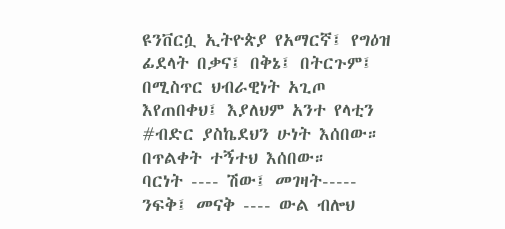ዩንቨርሷ ኢትዮጵያ የአማርኛ፤ የግዕዝ ፊደላት በቃና፤ በቅኔ፤ በትርጉም፤ በሚስጥር ህብራዊነት አጊጦ እየጠበቀህ፤ እያለህም አንተ የላቲን #ብድር ያስኬደህን ሁነት እሰበው።
በጥልቀት ተኝተህ እሰበው።
ባርነት ---- ሽው፤ መገዛት----- ንፍቅ፤ መናቅ ---- ውል ብሎህ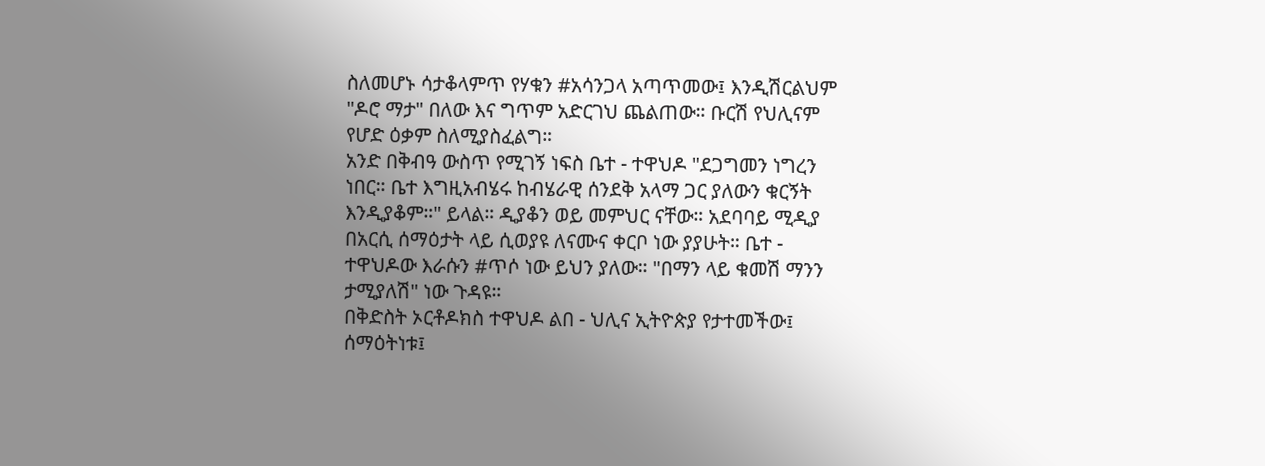ስለመሆኑ ሳታቆላምጥ የሃቁን #አሳንጋላ አጣጥመው፤ እንዲሽርልህም "ዶሮ ማታ" በለው እና ግጥም አድርገህ ጨልጠው። ቡርሽ የህሊናም የሆድ ዕቃም ስለሚያስፈልግ።
አንድ በቅብዓ ውስጥ የሚገኝ ነፍስ ቤተ - ተዋህዶ "ደጋግመን ነግረን ነበር። ቤተ እግዚአብሄሩ ከብሄራዊ ሰንደቅ አላማ ጋር ያለውን ቁርኝት እንዲያቆም።" ይላል። ዲያቆን ወይ መምህር ናቸው። አደባባይ ሚዲያ በአርሲ ሰማዕታት ላይ ሲወያዩ ለናሙና ቀርቦ ነው ያያሁት። ቤተ - ተዋህዶው እራሱን #ጥሶ ነው ይህን ያለው። "በማን ላይ ቁመሽ ማንን ታሚያለሽ" ነው ጉዳዩ።
በቅድስት ኦርቶዶክስ ተዋህዶ ልበ - ህሊና ኢትዮጵያ የታተመችው፤ ሰማዕትነቱ፤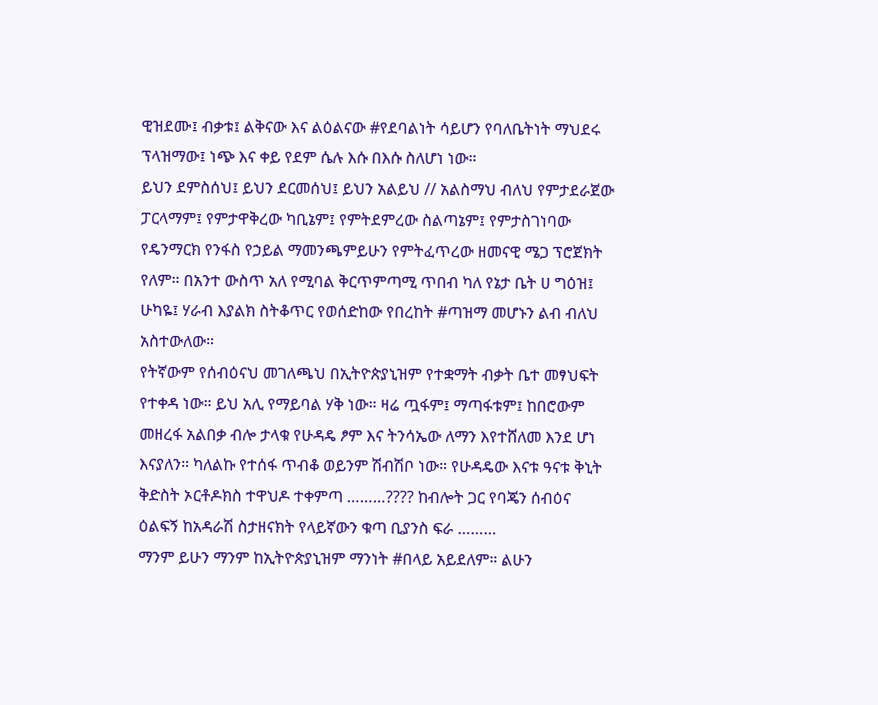ዊዝደሙ፤ ብቃቱ፤ ልቅናው እና ልዕልናው #የደባልነት ሳይሆን የባለቤትነት ማህደሩ ፕላዝማው፤ ነጭ እና ቀይ የደም ሴሉ እሱ በእሱ ስለሆነ ነው።
ይህን ደምስሰህ፤ ይህን ደርመሰህ፤ ይህን አልይህ // አልስማህ ብለህ የምታደራጀው ፓርላማም፤ የምታዋቅረው ካቢኔም፤ የምትደምረው ስልጣኔም፤ የምታስገነባው የዴንማርክ የንፋስ የኃይል ማመንጫምይሁን የምትፈጥረው ዘመናዊ ሜጋ ፕሮጀክት የለም። በአንተ ውስጥ አለ የሚባል ቅርጥምጣሚ ጥበብ ካለ የኔታ ቤት ሀ ግዕዝ፤ ሁካዬ፤ ሃራብ እያልክ ስትቆጥር የወሰድከው የበረከት #ጣዝማ መሆኑን ልብ ብለህ አስተውለው።
የትኛውም የሰብዕናህ መገለጫህ በኢትዮጵያኒዝም የተቋማት ብቃት ቤተ መፃህፍት የተቀዳ ነው። ይህ አሊ የማይባል ሃቅ ነው። ዛሬ ጧፋም፤ ማጣፋቱም፤ ከበሮውም መዘረፋ አልበቃ ብሎ ታላቁ የሁዳዴ ፆም እና ትንሳኤው ለማን እየተሸለመ እንደ ሆነ እናያለን። ካለልኩ የተሰፋ ጥብቆ ወይንም ሽብሽቦ ነው። የሁዳዴው እናቱ ዓናቱ ቅኒት ቅድስት ኦርቶዶክስ ተዋህዶ ተቀምጣ ………???? ከብሎት ጋር የባጄን ሰብዕና ዕልፍኝ ከአዳራሽ ስታዘናክት የላይኛውን ቁጣ ቢያንስ ፍራ ………
ማንም ይሁን ማንም ከኢትዮጵያኒዝም ማንነት #በላይ አይደለም። ልሁን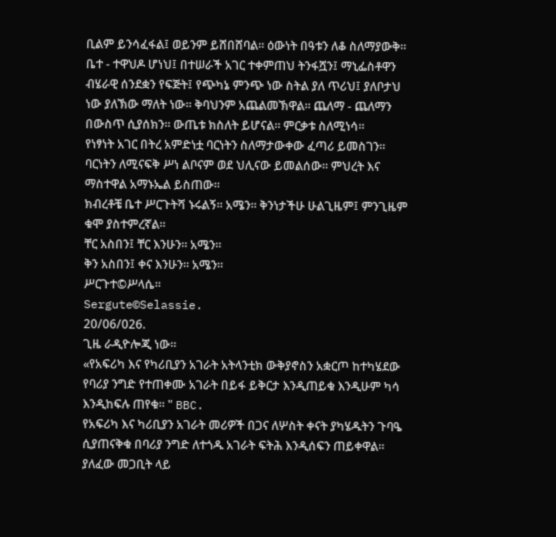ቢልም ይንሳፈፋል፤ ወይንም ይሸበሸባል። ዕውነት በዓቱን ለቆ ስለማያውቅ። ቤተ - ተዋህዶ ሆነህ፤ በተሠራች አገር ተቀምጠህ ትንፋሿን፤ ማኒፌስቶዋን ብሄራዊ ሰንደቋን የፍጅት፤ የጭካኔ ምንጭ ነው ስትል ያለ ጥሪህ፤ ያለቦታህ ነው ያለኽው ማለት ነው። ቅባህንም አጨልመኽዋል። ጨለማ - ጨለማን በውስጥ ሲያሰክን። ውጤቱ ክስለት ይሆናል። ምርቃቱ ስለሚነሳ።
የነፃነት አገር በትረ አምድነቷ ባርነትን ስለማታውቀው ፈጣሪ ይመስገን። ባርነትን ለሚናፍቅ ሥነ ልቦናም ወደ ህሊናው ይመልሰው። ምህረት እና ማስተዋል አማኑኤል ይስጠው።
ክብረቶቼ ቤተ ሥርጉትሻ ኑሩልኝ። አሜን። ቅንነታችሁ ሁልጊዜም፤ ምንጊዜም ቁሞ ያስተምረኛል።
ቸር አስበን፤ ቸር እንሁን። አሜን።
ቅን አስበን፤ ቀና እንሁን። አሜን።
ሥርጉተ©ሥላሴ።
Sergute©Selassie.
20/06/026.
ጊዜ ራዲዮሎጂ ነው።
«የአፍሪካ እና የካሪቢያን አገራት አትላንቲክ ውቅያኖስን አቋርጦ ከተካሄደው የባሪያ ንግድ የተጠቀሙ አገራት በይፋ ይቅርታ እንዲጠይቁ እንዲሁም ካሳ እንዲከፍሉ ጠየቁ። " BBC.
የአፍሪካ እና ካሪቢያን አገራት መሪዎች በጋና ለሦስት ቀናት ያካሄዱትን ጉባዔ ሲያጠናቅቁ በባሪያ ንግድ ለተጎዱ አገራት ፍትሕ እንዲሰፍን ጠይቀዋል።
ያለፈው መጋቢት ላይ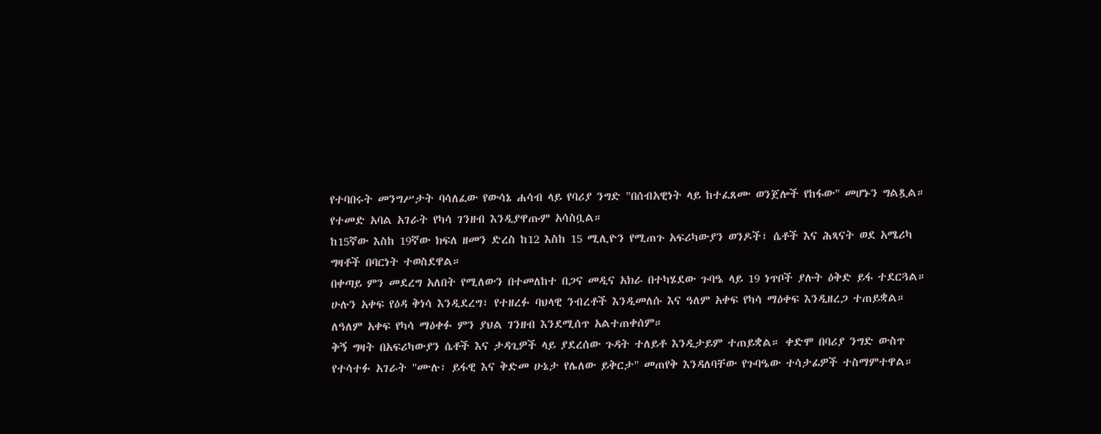የተባበሩት መንግሥታት ባሳለፈው የውሳኔ ሐሳብ ላይ የባሪያ ንግድ "በሰብአዊነት ላይ ከተፈጸሙ ወንጀሎች የከፋው" መሆኑን ግልጿል። የተመድ አባል አገራት የካሳ ገንዘብ እንዲያዋጡም አሳስቧል።
ከ15ኛው እስከ 19ኛው ክፍለ ዘመን ድረስ ከ12 እስከ 15 ሚሊዮን የሚጠጉ አፍሪካውያን ወንዶች፣ ሴቶች እና ሕጻናት ወደ አሜሪካ ግዛቶች በባርነት ተወስደዋል።
በቀጣይ ምን መደረግ አለበት የሚለውን በተመለከተ በጋና መዲና አክራ በተካሄደው ጉባዔ ላይ 19 ነጥቦች ያሉት ዕቅድ ይፋ ተደርጓል።
ሁሉን አቀፍ የዕዳ ቅነሳ እንዲደረግ፣ የተዘረፉ ባህላዊ ንብረቶች እንዲመለሱ እና ዓለም አቀፍ የካሳ ማዕቀፍ እንዲዘረጋ ተጠይቋል።
ለዓለም አቀፍ የካሳ ማዕቀፉ ምን ያህል ገንዘብ እንደሚሰጥ አልተጠቀሰም።
ቅኝ ግዛት በአፍሪካውያን ሴቶች እና ታዳጊዎች ላይ ያደረሰው ጉዳት ተለይቶ እንዲታይም ተጠይቋል። ቀድሞ በባሪያ ንግድ ውስጥ የተሳተፉ አገራት "ሙሉ፣ ይፋዊ እና ቅድመ ሁኔታ የሌለው ይቅርታ" መጠየቅ እንዳለባቸው የጉባዔው ተሳታፊዎች ተስማምተዋል።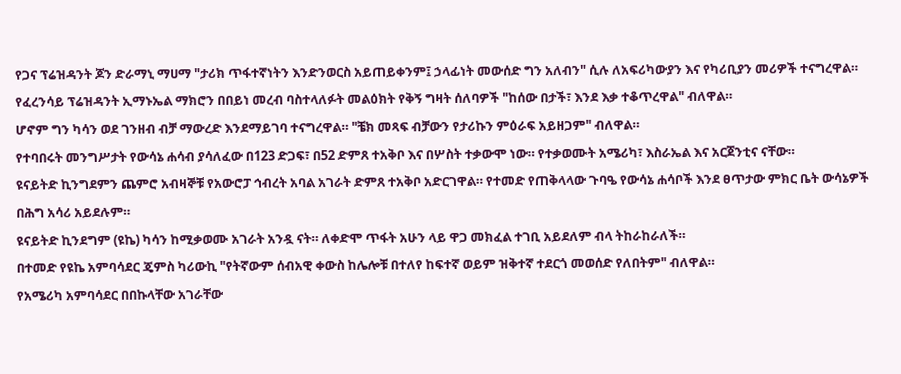የጋና ፕሬዝዳንት ጆን ድራማኒ ማሀማ "ታሪክ ጥፋተኛነትን እንድንወርስ አይጠይቀንም፤ ኃላፊነት መውሰድ ግን አለብን" ሲሉ ለአፍሪካውያን እና የካሪቢያን መሪዎች ተናግረዋል።
የፈረንሳይ ፕሬዝዳንት ኢማኑኤል ማክሮን በበይነ መረብ ባስተላለፉት መልዕክት የቅኝ ግዛት ሰለባዎች "ከሰው በታች፣ እንደ እቃ ተቆጥረዋል" ብለዋል።
ሆኖም ግን ካሳን ወደ ገንዘብ ብቻ ማውረድ እንደማይገባ ተናግረዋል። "ቼክ መጻፍ ብቻውን የታሪኩን ምዕራፍ አይዘጋም" ብለዋል።
የተባበሩት መንግሥታት የውሳኔ ሐሳብ ያሳለፈው በ123 ድጋፍ፣ በ52 ድምጸ ተአቅቦ እና በሦስት ተቃውሞ ነው። የተቃወሙት አሜሪካ፣ እስራኤል እና አርጀንቲና ናቸው።
ዩናይትድ ኪንግደምን ጨምሮ አብዛኞቹ የአውሮፓ ኅብረት አባል አገራት ድምጸ ተአቅቦ አድርገዋል። የተመድ የጠቅላላው ጉባዔ የውሳኔ ሐሳቦች እንደ ፀጥታው ምክር ቤት ውሳኔዎች በሕግ አሳሪ አይደሉም።
ዩናይትድ ኪንደግም (ዩኬ) ካሳን ከሚቃወሙ አገራት አንዷ ናት። ለቀድሞ ጥፋት አሁን ላይ ዋጋ መክፈል ተገቢ አይደለም ብላ ትከራከራለች።
በተመድ የዩኬ አምባሳደር ጄምስ ካሪውኪ "የትኛውም ሰብአዊ ቀውስ ከሌሎቹ በተለየ ከፍተኛ ወይም ዝቅተኛ ተደርጎ መወሰድ የለበትም" ብለዋል።
የአሜሪካ አምባሳደር በበኩላቸው አገራቸው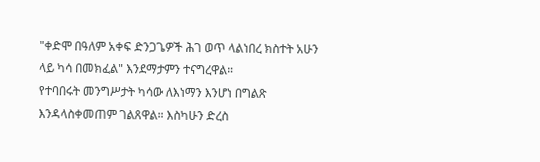"ቀድሞ በዓለም አቀፍ ድንጋጌዎች ሕገ ወጥ ላልነበረ ክስተት አሁን ላይ ካሳ በመክፈል" እንደማታምን ተናግረዋል።
የተባበሩት መንግሥታት ካሳው ለእነማን እንሆነ በግልጽ እንዳላስቀመጠም ገልጸዋል። እስካሁን ድረስ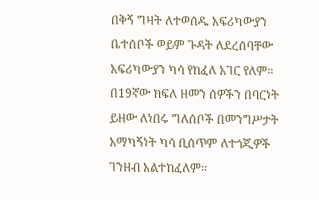በቅኝ ግዛት ለተወሰዱ አፍሪካውያን ቤተሰቦች ወይም ጉዳት ለደረሰባቸው አፍሪካውያን ካሳ የከፈለ አገር የለም።
በ19ኛው ክፍለ ዘመን ሰዎችን በባርነት ይዘው ለነበሩ ግለሰቦች በመንግሥታት አማካኝነት ካሳ ቢሰጥም ለተጎጂዎች ገንዘብ አልተከፈለም።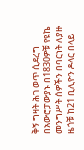ቅኝ ግዛት ሕገ ወጥ ሲደረግ በአውሮፓውያኑ በ1830ዎቹ የዩኬ መንግሥት ሰዎችን በባርነት ለያዙ ዜጎቹ ከ21 ቢሊዮን ዶላር በላይ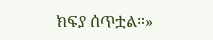ክፍያ ሰጥቷል።»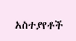አስተያየቶች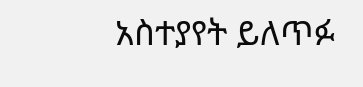አስተያየት ይለጥፉ